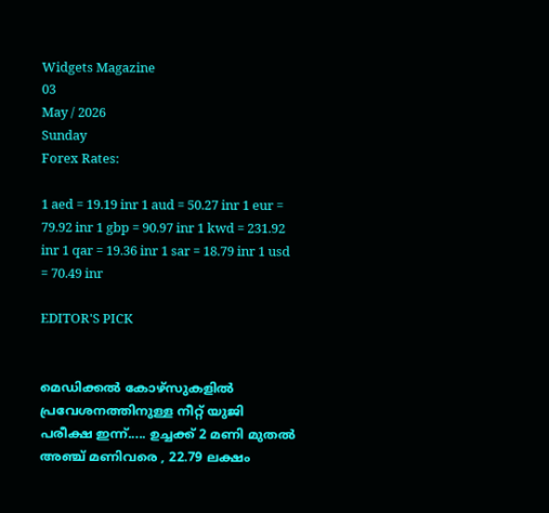Widgets Magazine
03
May / 2026
Sunday
Forex Rates:

1 aed = 19.19 inr 1 aud = 50.27 inr 1 eur = 79.92 inr 1 gbp = 90.97 inr 1 kwd = 231.92 inr 1 qar = 19.36 inr 1 sar = 18.79 inr 1 usd = 70.49 inr

EDITOR'S PICK


മെഡിക്കല്‍ കോഴ്‌സുകളില്‍ പ്രവേശനത്തിനുള്ള നീറ്റ് യുജി പരീക്ഷ ഇന്ന്..... ഉച്ചക്ക് 2 മണി മുതല്‍ അഞ്ച് മണിവരെ , 22.79 ലക്ഷം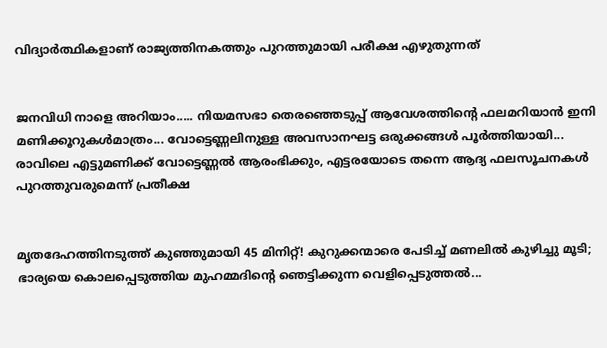വിദ്യാര്‍ത്ഥികളാണ് രാജ്യത്തിനകത്തും പുറത്തുമായി പരീക്ഷ എഴുതുന്നത്


ജനവിധി നാളെ അറിയാം..... നിയമസഭാ തെരഞ്ഞെടുപ്പ്‌ ആവേശത്തിന്റെ ഫലമറിയാൻ ഇനി മണിക്കൂറുകൾമാത്രം... വോട്ടെണ്ണലിനുള്ള അവസാനഘട്ട ഒരുക്കങ്ങൾ പൂർത്തിയായി... രാവിലെ എട്ടുമണിക്ക് വോട്ടെണ്ണൽ ആരംഭിക്കും, എട്ടരയോടെ തന്നെ ആദ്യ ഫലസൂചനകൾ പുറത്തുവരുമെന്ന് പ്രതീക്ഷ


മൃതദേഹത്തിനടുത്ത് കുഞ്ഞുമായി 45 മിനിറ്റ്! കുറുക്കന്മാരെ പേടിച്ച് മണലിൽ കുഴിച്ചു മൂടി; ഭാര്യയെ കൊലപ്പെടുത്തിയ മുഹമ്മദിന്റെ ഞെട്ടിക്കുന്ന വെളിപ്പെടുത്തൽ...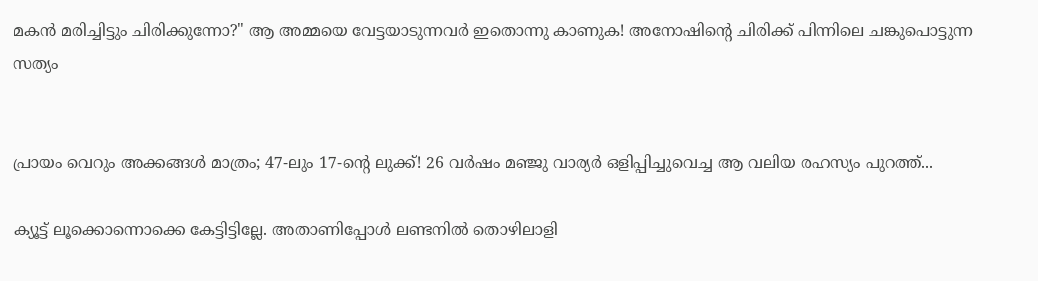മകൻ മരിച്ചിട്ടും ചിരിക്കുന്നോ?" ആ അമ്മയെ വേട്ടയാടുന്നവർ ഇതൊന്നു കാണുക! അനോഷിന്റെ ചിരിക്ക് പിന്നിലെ ചങ്കുപൊട്ടുന്ന സത്യം


പ്രായം വെറും അക്കങ്ങൾ മാത്രം; 47-ലും 17-ന്റെ ലുക്ക്! 26 വർഷം മഞ്ജു വാര്യർ ഒളിപ്പിച്ചുവെച്ച ആ വലിയ രഹസ്യം പുറത്ത്...

ക്യൂട്ട് ലൂക്കൊന്നൊക്കെ കേട്ടിട്ടില്ലേ. അതാണിപ്പോള്‍ ലണ്ടനില്‍ തൊഴിലാളി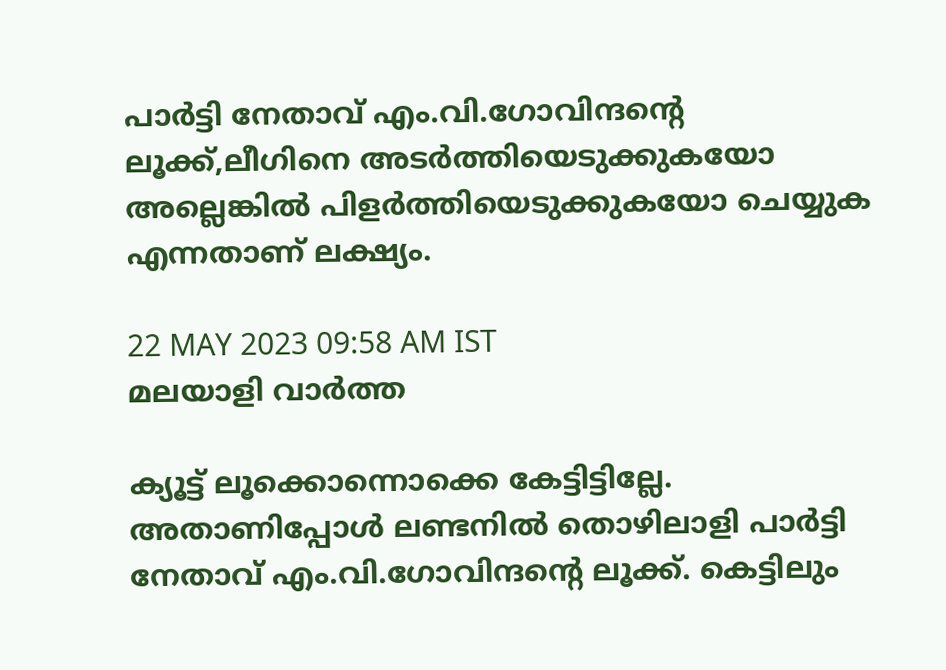പാര്‍ട്ടി നേതാവ് എം.വി.ഗോവിന്ദന്റെ ലൂക്ക്,ലീഗിനെ അടര്‍ത്തിയെടുക്കുകയോ അല്ലെങ്കില്‍ പിളര്‍ത്തിയെടുക്കുകയോ ചെയ്യുക എന്നതാണ് ലക്ഷ്യം.

22 MAY 2023 09:58 AM IST
മലയാളി വാര്‍ത്ത

ക്യൂട്ട് ലൂക്കൊന്നൊക്കെ കേട്ടിട്ടില്ലേ. അതാണിപ്പോള്‍ ലണ്ടനില്‍ തൊഴിലാളി പാര്‍ട്ടി നേതാവ് എം.വി.ഗോവിന്ദന്റെ ലൂക്ക്. കെട്ടിലും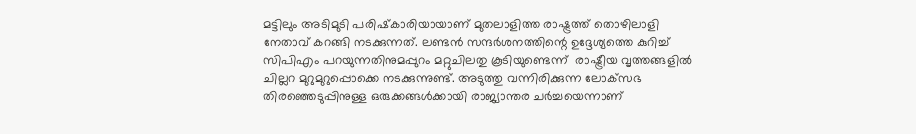മട്ടിലും അടിമുടി പരിഷ്‌കാരിയായാണ് മുതലാളിത്ത രാഷ്ട്രത്ത് തൊഴിലാളി നേതാവ് കറങ്ങി നടക്കുന്നത്. ലണ്ടന്‍ സന്ദര്‍ശനത്തിന്റെ ഉദ്ദേശ്യത്തെ കുറിച്ച് സിപിഎം പറയുന്നതിനുമപ്പുറം മറ്റുചിലതു കൂടിയുണ്ടെന്ന്  രാഷ്ട്രീയ വൃത്തങ്ങളില്‍ ചില്ലറ മുറുമുറുപ്പൊക്കെ നടക്കുന്നുണ്ട്. അടുത്തു വന്നിരിക്കുന്ന ലോക്‌സഭ തിരഞ്ഞെടുപ്പിനുള്ള ഒരുക്കങ്ങള്‍ക്കായി രാജ്യാന്തര ചര്‍ച്ചയെന്നാണ്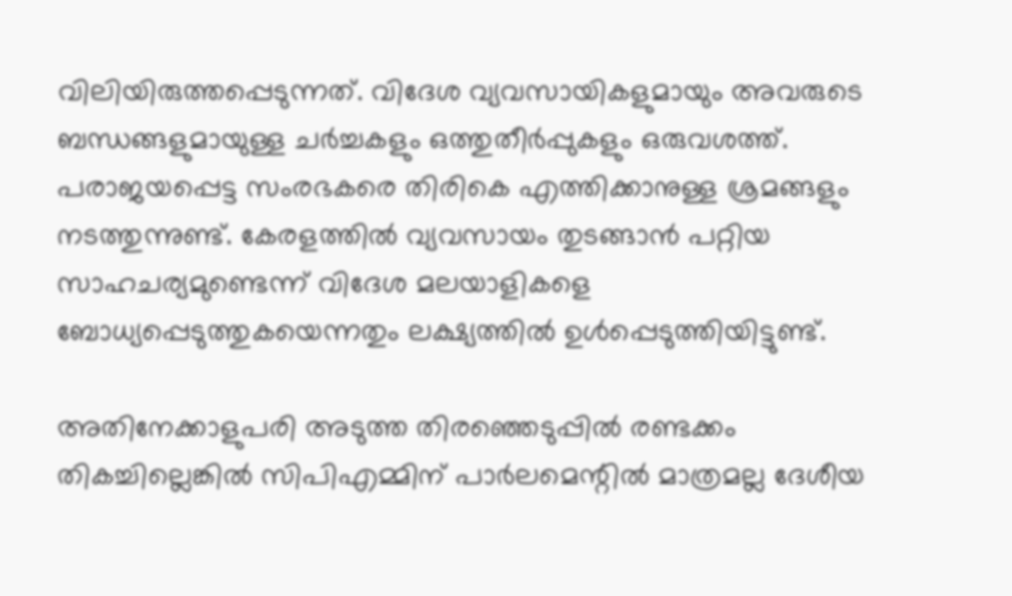വിലിയിരുത്തപ്പെടുന്നത്. വിദേശ വ്യവസായികളുമായും അവരുടെ ബന്ധങ്ങളുമായുള്ള ചര്‍ച്ചകളും ഒത്തുതീര്‍പ്പുകളും ഒരുവശത്ത്. പരാജയപ്പെട്ട സംരഭകരെ തിരികെ എത്തിക്കാനുള്ള ശ്രമങ്ങളും നടത്തുന്നുണ്ട്. കേരളത്തില്‍ വ്യവസായം തുടങ്ങാന്‍ പറ്റിയ സാഹചര്യമുണ്ടെന്ന് വിദേശ മലയാളികളെ ബോധ്യപ്പെടുത്തുകയെന്നതും ലക്ഷ്യത്തില്‍ ഉള്‍പ്പെടുത്തിയിട്ടുണ്ട്.

അതിനേക്കാളുപരി അടുത്ത തിരഞ്ഞെടുപ്പില്‍ രണ്ടക്കം തികച്ചില്ലെങ്കില്‍ സിപിഎമ്മിന് പാര്‍ലമെന്റില്‍ മാത്രമല്ല ദേശീയ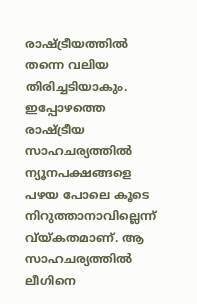രാഷ്ട്രീയത്തില്‍ തന്നെ വലിയ തിരിച്ചടിയാകും. ഇപ്പോഴത്തെ രാഷ്ട്രീയ സാഹചര്യത്തില്‍ ന്യൂനപക്ഷങ്ങളെ പഴയ പോലെ കൂടെ നിറുത്താനാവില്ലെന്ന് വ്യ്കതമാണ്. ആ സാഹചര്യത്തില്‍ ലീഗിനെ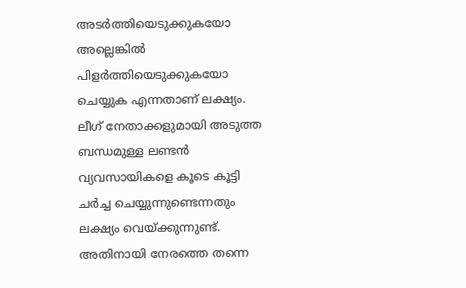അടര്‍ത്തിയെടുക്കുകയോ അല്ലെങ്കില്‍ പിളര്‍ത്തിയെടുക്കുകയോ ചെയ്യുക എന്നതാണ് ലക്ഷ്യം. ലീഗ് നേതാക്കളുമായി അടുത്ത ബന്ധമുള്ള ലണ്ടന്‍ വ്യവസായികളെ കൂടെ കൂട്ടി ചര്‍ച്ച ചെയ്യുന്നുണ്ടെന്നതും ലക്ഷ്യം വെയ്ക്കുന്നുണ്ട്. അതിനായി നേരത്തെ തന്നെ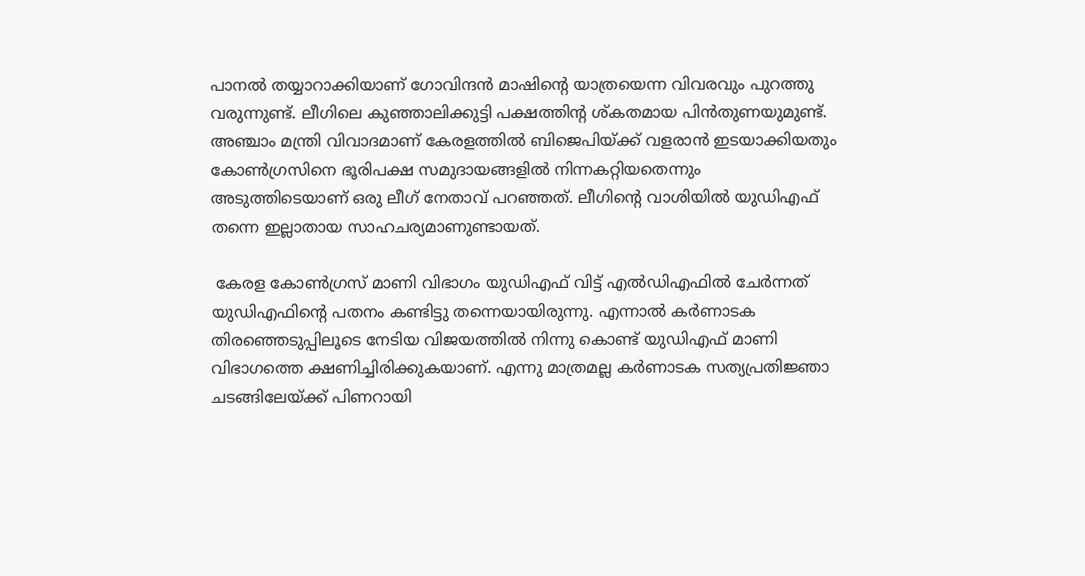പാനല്‍ തയ്യാറാക്കിയാണ് ഗോവിന്ദന്‍ മാഷിന്റെ യാത്രയെന്ന വിവരവും പുറത്തു വരുന്നുണ്ട്. ലീഗിലെ കുഞ്ഞാലിക്കുട്ടി പക്ഷത്തിന്റ ശ്കതമായ പിന്‍തുണയുമുണ്ട്. അഞ്ചാം മന്ത്രി വിവാദമാണ് കേരളത്തില്‍ ബിജെപിയ്ക്ക് വളരാന്‍ ഇടയാക്കിയതും കോണ്‍ഗ്രസിനെ ഭൂരിപക്ഷ സമുദായങ്ങളില്‍ നിന്നകറ്റിയതെന്നും അടുത്തിടെയാണ് ഒരു ലീഗ് നേതാവ് പറഞ്ഞത്. ലീഗിന്റെ വാശിയില്‍ യുഡിഎഫ് തന്നെ ഇല്ലാതായ സാഹചര്യമാണുണ്ടായത്.

 കേരള കോണ്‍ഗ്രസ് മാണി വിഭാഗം യുഡിഎഫ് വിട്ട് എല്‍ഡിഎഫില്‍ ചേര്‍ന്നത് യുഡിഎഫിന്റെ പതനം കണ്ടിട്ടു തന്നെയായിരുന്നു. എന്നാല്‍ കര്‍ണാടക തിരഞ്ഞെടുപ്പിലൂടെ നേടിയ വിജയത്തില്‍ നിന്നു കൊണ്ട് യുഡിഎഫ് മാണി വിഭാഗത്തെ ക്ഷണിച്ചിരിക്കുകയാണ്. എന്നു മാത്രമല്ല കര്‍ണാടക സത്യപ്രതിജ്ഞാ ചടങ്ങിലേയ്ക്ക് പിണറായി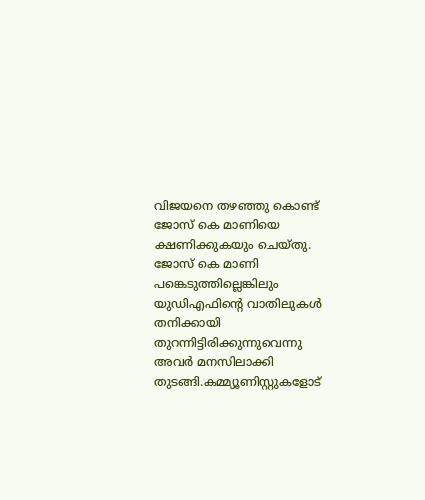വിജയനെ തഴഞ്ഞു കൊണ്ട് ജോസ് കെ മാണിയെ ക്ഷണിക്കുകയും ചെയ്തു. ജോസ് കെ മാണി പങ്കെടുത്തില്ലെങ്കിലും യുഡിഎഫിന്റെ വാതിലുകള്‍ തനിക്കായി തുറന്നിട്ടിരിക്കുന്നുവെന്നു അവര്‍ മനസിലാക്കി തുടങ്ങി.കമ്മ്യൂണിസ്റ്റുകളോട്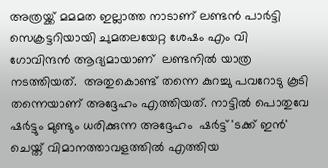അത്രയ്ക്ക് മമമത ഇല്ലാത്ത നാടാണ് ലണ്ടന്‍ പാര്‍ട്ടി സെക്രട്ടറിയായി ചുമതലയേറ്റ ശേഷം എം വി ഗോവിന്ദന്‍ ആദ്യമായാണ്  ലണ്ടനില്‍ യാത്ര നടത്തിയത്.  അതുകൊണ്ട് തന്നെ കുറച്ചു പവറോടു കൂടി തന്നെയാണ് അദ്ദേഹം എത്തിയത്. നാട്ടില്‍ പൊതുവേ ഷര്‍ട്ടും മുണ്ടും ധരിക്കുന്ന അദ്ദേഹം  ഷര്‍ട്ട് 'ടക്ക് ഇന്‍' ചെയ്ത് വിമാനത്താവളത്തില്‍ എത്തിയ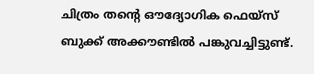ചിത്രം തന്റെ ഔദ്യോഗിക ഫെയ്സ് ബുക്ക് അക്കൗണ്ടില്‍ പങ്കുവച്ചിട്ടുണ്ട്.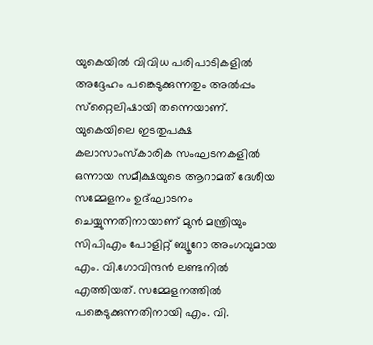യുകെയില്‍ വിവിധ പരിപാടികളില്‍ അദ്ദേഹം പങ്കെടുക്കുന്നതും അല്‍പ്പം സ്‌റ്റൈലിഷായി തന്നെയാണ്. യുകെയിലെ ഇടതുപക്ഷ കലാസാംസ്‌കാരിക സംഘടനകളില്‍ ഒന്നായ സമീക്ഷയുടെ ആറാമത് ദേശീയ സമ്മേളനം ഉദ്ഘാടനം ചെയ്യുന്നതിനായാണ് മുന്‍ മന്ത്രിയും സിപിഎം പോളിറ്റ് ബ്യൂറോ അംഗവുമായ എം. വി.ഗോവിന്ദന്‍ ലണ്ടനില്‍ എത്തിയത്. സമ്മേളനത്തില്‍ പങ്കെടുക്കുന്നതിനായി എം. വി.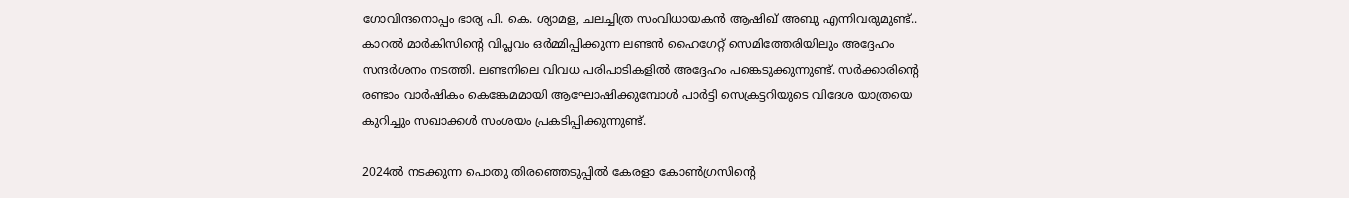ഗോവിന്ദനൊപ്പം ഭാര്യ പി. കെ. ശ്യാമള, ചലച്ചിത്ര സംവിധായകന്‍ ആഷിഖ് അബു എന്നിവരുമുണ്ട്.. കാറല്‍ മാര്‍കിസിന്റെ വിപ്ലവം ഒര്‍മ്മിപ്പിക്കുന്ന ലണ്ടന്‍ ഹൈഗേറ്റ് സെമിത്തേരിയിലും അദ്ദേഹം സന്ദര്‍ശനം നടത്തി. ലണ്ടനിലെ വിവധ പരിപാടികളില്‍ അദ്ദേഹം പങ്കെടുക്കുന്നുണ്ട്. സര്‍ക്കാരിന്റെ രണ്ടാം വാര്‍ഷികം കെങ്കേമമായി ആഘോഷിക്കുമ്പോള്‍ പാര്‍ട്ടി സെക്രട്ടറിയുടെ വിദേശ യാത്രയെ കുറിച്ചും സഖാക്കള്‍ സംശയം പ്രകടിപ്പിക്കുന്നുണ്ട്.

2024ല്‍ നടക്കുന്ന പൊതു തിരഞ്ഞെടുപ്പില്‍ കേരളാ കോണ്‍ഗ്രസിന്റെ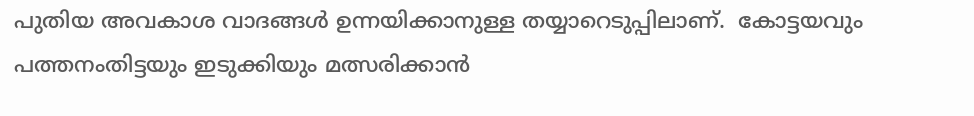പുതിയ അവകാശ വാദങ്ങള്‍ ഉന്നയിക്കാനുള്ള തയ്യാറെടുപ്പിലാണ്.  കോട്ടയവും പത്തനംതിട്ടയും ഇടുക്കിയും മത്സരിക്കാന്‍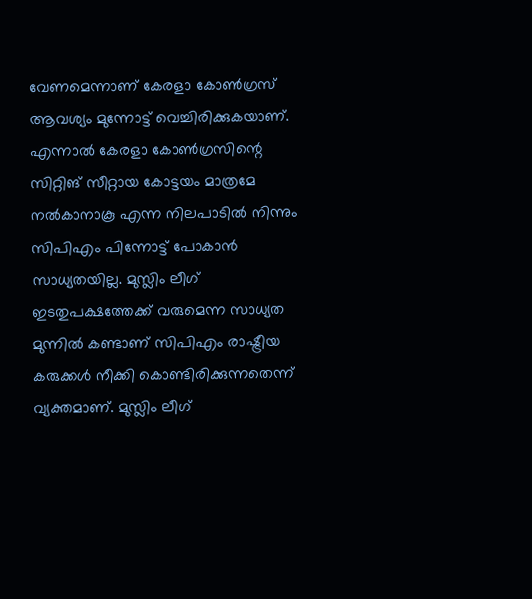വേണമെന്നാണ് കേരളാ കോണ്‍ഗ്രസ് ആവശ്യം മുന്നോട്ട് വെച്ചിരിക്കുകയാണ്. എന്നാല്‍ കേരളാ കോണ്‍ഗ്രസിന്റെ സിറ്റിങ് സീറ്റായ കോട്ടയം മാത്രമേ നല്‍കാനാകൂ എന്ന നിലപാടില്‍ നിന്നും സിപിഎം പിന്നോട്ട് പോകാന്‍ സാധ്യതയില്ല. മുസ്ലിം ലീഗ് ഇടതുപക്ഷത്തേക്ക് വരുമെന്ന സാധ്യത മുന്നില്‍ കണ്ടാണ് സിപിഎം രാഷ്ട്രീയ കരുക്കള്‍ നീക്കി കൊണ്ടിരിക്കുന്നതെന്ന് വ്യക്തമാണ്. മുസ്ലിം ലീഗ്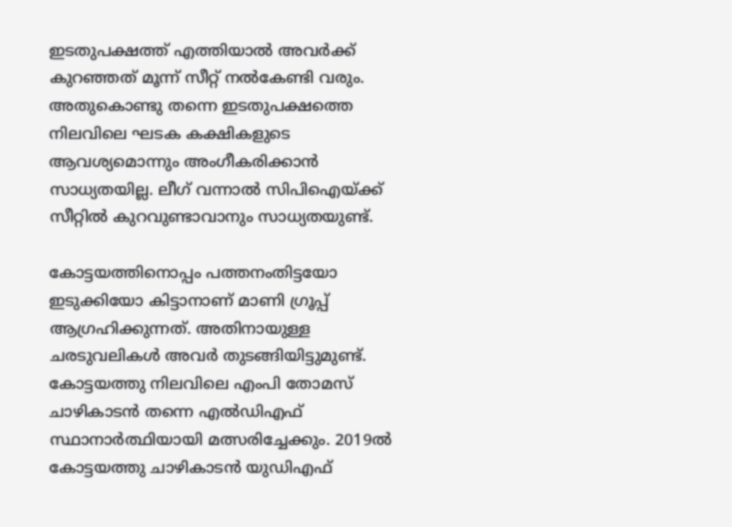ഇടതുപക്ഷത്ത് എത്തിയാല്‍ അവര്‍ക്ക് കുറഞ്ഞത് മൂന്ന് സീറ്റ് നല്‍കേണ്ടി വരും. അതുകൊണ്ടു തന്നെ ഇടതുപക്ഷത്തെ നിലവിലെ ഘടക കക്ഷികളുടെ ആവശ്യമൊന്നും അംഗീകരിക്കാന്‍ സാധ്യതയില്ല. ലീഗ് വന്നാല്‍ സിപിഐയ്ക്ക് സീറ്റില്‍ കുറവുണ്ടാവാനും സാധ്യതയുണ്ട്.

കോട്ടയത്തിനൊപ്പം പത്തനംതിട്ടയോ ഇടുക്കിയോ കിട്ടാനാണ് മാണി ഗ്രൂപ്പ് ആഗ്രഹിക്കുന്നത്. അതിനായുള്ള ചരടുവലികള്‍ അവര്‍ തുടങ്ങിയിട്ടുമുണ്ട്. കോട്ടയത്തു നിലവിലെ എംപി തോമസ് ചാഴികാടന്‍ തന്നെ എല്‍ഡിഎഫ് സ്ഥാനാര്‍ത്ഥിയായി മത്സരിച്ചേക്കും. 2019ല്‍ കോട്ടയത്തു ചാഴികാടന്‍ യുഡിഎഫ്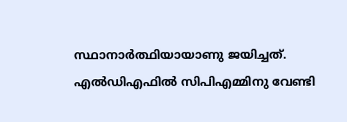സ്ഥാനാര്‍ത്ഥിയായാണു ജയിച്ചത്. എല്‍ഡിഎഫില്‍ സിപിഎമ്മിനു വേണ്ടി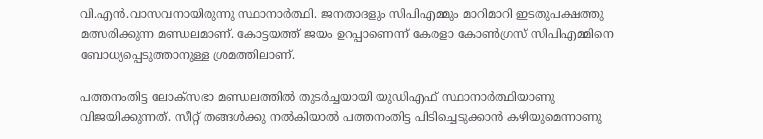വി.എന്‍.വാസവനായിരുന്നു സ്ഥാനാര്‍ത്ഥി. ജനതാദളും സിപിഎമ്മും മാറിമാറി ഇടതുപക്ഷത്തു മത്സരിക്കുന്ന മണ്ഡലമാണ്. കോട്ടയത്ത് ജയം ഉറപ്പാണെന്ന് കേരളാ കോണ്‍ഗ്രസ് സിപിഎമ്മിനെ ബോധ്യപ്പെടുത്താനുള്ള ശ്രമത്തിലാണ്.

പത്തനംതിട്ട ലോക്സഭാ മണ്ഡലത്തില്‍ തുടര്‍ച്ചയായി യുഡിഎഫ് സ്ഥാനാര്‍ത്ഥിയാണു വിജയിക്കുന്നത്. സീറ്റ് തങ്ങള്‍ക്കു നല്‍കിയാല്‍ പത്തനംതിട്ട പിടിച്ചെടുക്കാന്‍ കഴിയുമെന്നാണു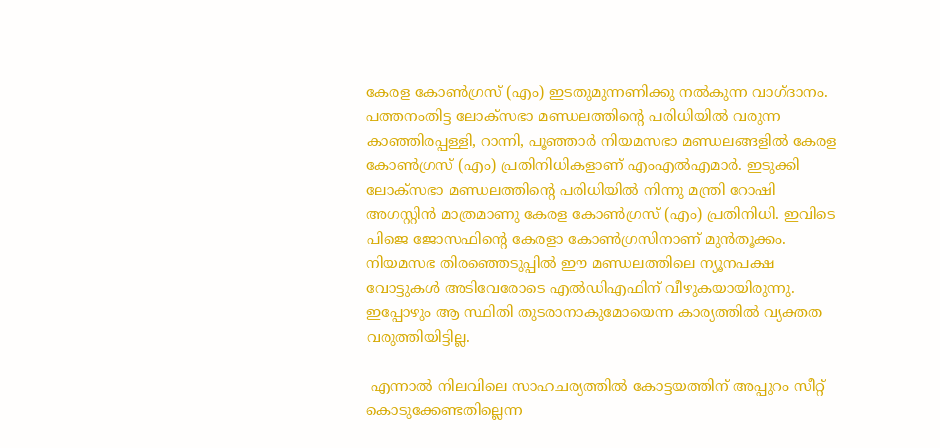കേരള കോണ്‍ഗ്രസ് (എം) ഇടതുമുന്നണിക്കു നല്‍കുന്ന വാഗ്ദാനം. പത്തനംതിട്ട ലോക്സഭാ മണ്ഡലത്തിന്റെ പരിധിയില്‍ വരുന്ന കാഞ്ഞിരപ്പള്ളി, റാന്നി, പൂഞ്ഞാര്‍ നിയമസഭാ മണ്ഡലങ്ങളില്‍ കേരള കോണ്‍ഗ്രസ് (എം) പ്രതിനിധികളാണ് എംഎല്‍എമാര്‍. ഇടുക്കി ലോക്സഭാ മണ്ഡലത്തിന്റെ പരിധിയില്‍ നിന്നു മന്ത്രി റോഷി അഗസ്റ്റിന്‍ മാത്രമാണു കേരള കോണ്‍ഗ്രസ് (എം) പ്രതിനിധി. ഇവിടെ പിജെ ജോസഫിന്റെ കേരളാ കോണ്‍ഗ്രസിനാണ് മുന്‍തൂക്കം. നിയമസഭ തിരഞ്ഞെടുപ്പില്‍ ഈ മണ്ഡലത്തിലെ ന്യൂനപക്ഷ വോട്ടുകള്‍ അടിവേരോടെ എല്‍ഡിഎഫിന് വീഴുകയായിരുന്നു. ഇപ്പോഴും ആ സ്ഥിതി തുടരാനാകുമോയെന്ന കാര്യത്തില്‍ വ്യക്തത വരുത്തിയിട്ടില്ല.

 എന്നാല്‍ നിലവിലെ സാഹചര്യത്തില്‍ കോട്ടയത്തിന് അപ്പുറം സീറ്റ് കൊടുക്കേണ്ടതില്ലെന്ന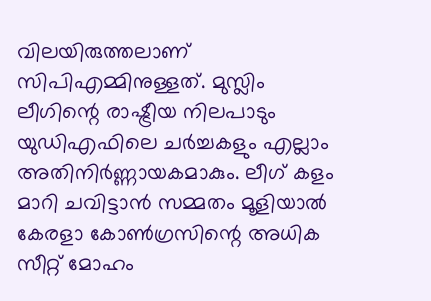വിലയിരുത്തലാണ് സിപിഎമ്മിനുള്ളത്. മുസ്ലിം ലീഗിന്റെ രാഷ്ട്രീയ നിലപാടും യുഡിഎഫിലെ ചര്‍ച്ചകളും എല്ലാം അതിനിര്‍ണ്ണായകമാകും. ലീഗ് കളം മാറി ചവിട്ടാന്‍ സമ്മതം മൂളിയാല്‍ കേരളാ കോണ്‍ഗ്രസിന്റെ അധിക സീറ്റ് മോഹം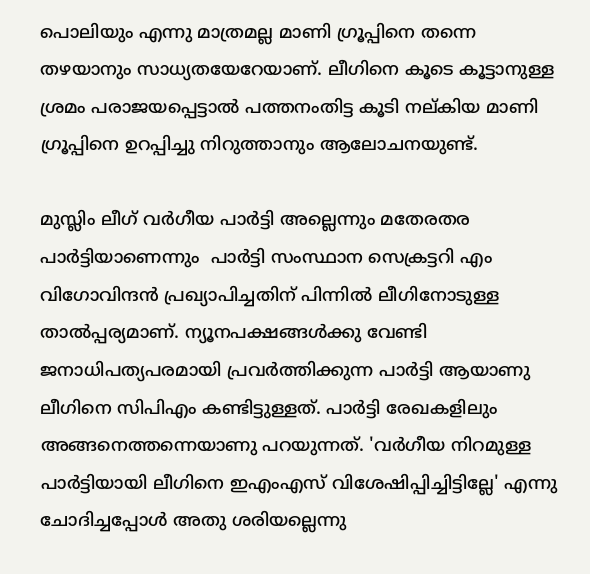പൊലിയും എന്നു മാത്രമല്ല മാണി ഗ്രൂപ്പിനെ തന്നെ തഴയാനും സാധ്യതയേറേയാണ്. ലീഗിനെ കൂടെ കൂട്ടാനുള്ള ശ്രമം പരാജയപ്പെട്ടാല്‍ പത്തനംതിട്ട കൂടി നല്കിയ മാണി ഗ്രൂപ്പിനെ ഉറപ്പിച്ചു നിറുത്താനും ആലോചനയുണ്ട്.

മുസ്ലിം ലീഗ് വര്‍ഗീയ പാര്‍ട്ടി അല്ലെന്നും മതേരതര പാര്‍ട്ടിയാണെന്നും  പാര്‍ട്ടി സംസ്ഥാന സെക്രട്ടറി എം വിഗോവിന്ദന്‍ പ്രഖ്യാപിച്ചതിന് പിന്നില്‍ ലീഗിനോടുള്ള താല്‍പ്പര്യമാണ്. ന്യൂനപക്ഷങ്ങള്‍ക്കു വേണ്ടി ജനാധിപത്യപരമായി പ്രവര്‍ത്തിക്കുന്ന പാര്‍ട്ടി ആയാണു ലീഗിനെ സിപിഎം കണ്ടിട്ടുള്ളത്. പാര്‍ട്ടി രേഖകളിലും അങ്ങനെത്തന്നെയാണു പറയുന്നത്. 'വര്‍ഗീയ നിറമുള്ള പാര്‍ട്ടിയായി ലീഗിനെ ഇഎംഎസ് വിശേഷിപ്പിച്ചിട്ടില്ലേ' എന്നു ചോദിച്ചപ്പോള്‍ അതു ശരിയല്ലെന്നു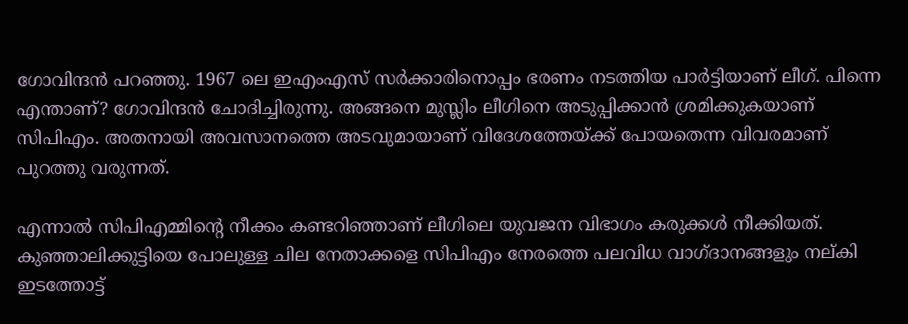ഗോവിന്ദന്‍ പറഞ്ഞു. 1967 ലെ ഇഎംഎസ് സര്‍ക്കാരിനൊപ്പം ഭരണം നടത്തിയ പാര്‍ട്ടിയാണ് ലീഗ്. പിന്നെ എന്താണ്? ഗോവിന്ദന്‍ ചോദിച്ചിരുന്നു. അങ്ങനെ മുസ്ലിം ലീഗിനെ അടുപ്പിക്കാന്‍ ശ്രമിക്കുകയാണ് സിപിഎം. അതനായി അവസാനത്തെ അടവുമായാണ് വിദേശത്തേയ്ക്ക് പോയതെന്ന വിവരമാണ് പുറത്തു വരുന്നത്.

എന്നാല്‍ സിപിഎമ്മിന്റെ നീക്കം കണ്ടറിഞ്ഞാണ് ലീഗിലെ യുവജന വിഭാഗം കരുക്കള്‍ നീക്കിയത്. കുഞ്ഞാലിക്കുട്ടിയെ പോലുള്ള ചില നേതാക്കളെ സിപിഎം നേരത്തെ പലവിധ വാഗ്ദാനങ്ങളും നല്കി ഇടത്തോട്ട്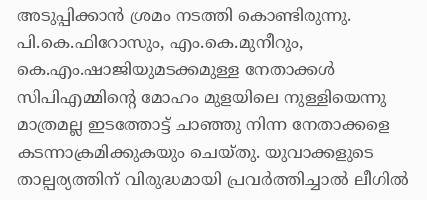അടുപ്പിക്കാന്‍ ശ്രമം നടത്തി കൊണ്ടിരുന്നു. പി.കെ.ഫിറോസും, എം.കെ.മുനീറും, കെ.എം.ഷാജിയുമടക്കമുള്ള നേതാക്കള്‍ സിപിഎമ്മിന്റെ മോഹം മുളയിലെ നുള്ളിയെന്നു മാത്രമല്ല ഇടത്തോട്ട് ചാഞ്ഞു നിന്ന നേതാക്കളെ കടന്നാക്രമിക്കുകയും ചെയ്തു. യുവാക്കളുടെ താല്പര്യത്തിന് വിരുദ്ധമായി പ്രവര്‍ത്തിച്ചാല്‍ ലീഗില്‍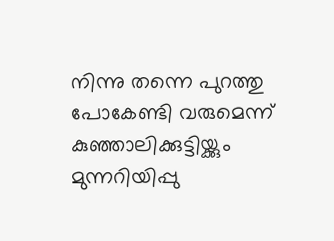നിന്നു തന്നെ പുറത്തു പോകേണ്ടി വരുമെന്ന് കുഞ്ഞാലിക്കുട്ടിയ്ക്കും മുന്നറിയിപ്പു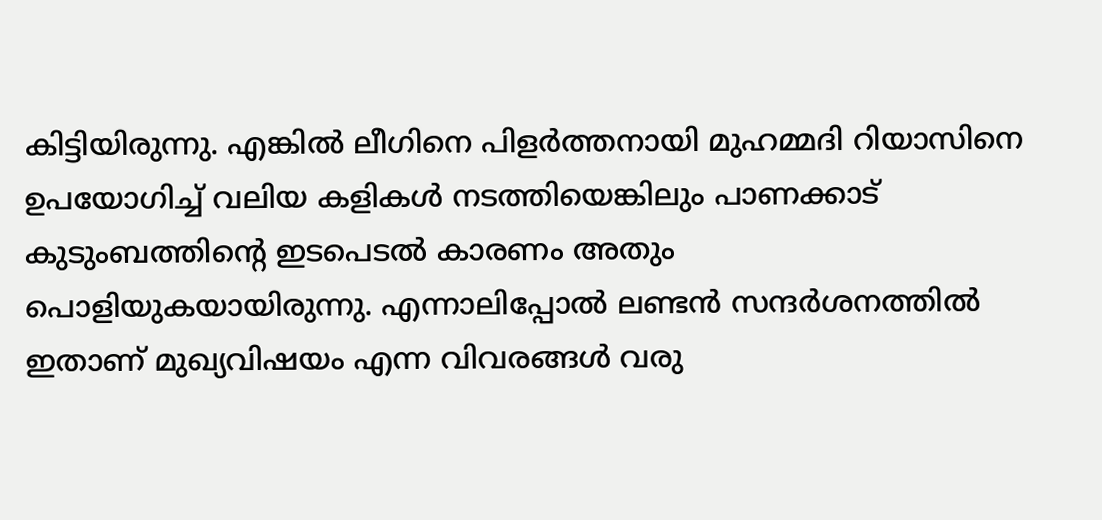കിട്ടിയിരുന്നു. എങ്കില്‍ ലീഗിനെ പിളര്‍ത്തനായി മുഹമ്മദി റിയാസിനെ ഉപയോഗിച്ച് വലിയ കളികള്‍ നടത്തിയെങ്കിലും പാണക്കാട് കുടുംബത്തിന്റെ ഇടപെടല്‍ കാരണം അതും പൊളിയുകയായിരുന്നു. എന്നാലിപ്പോല്‍ ലണ്ടന്‍ സന്ദര്‍ശനത്തില്‍ ഇതാണ് മുഖ്യവിഷയം എന്ന വിവരങ്ങള്‍ വരു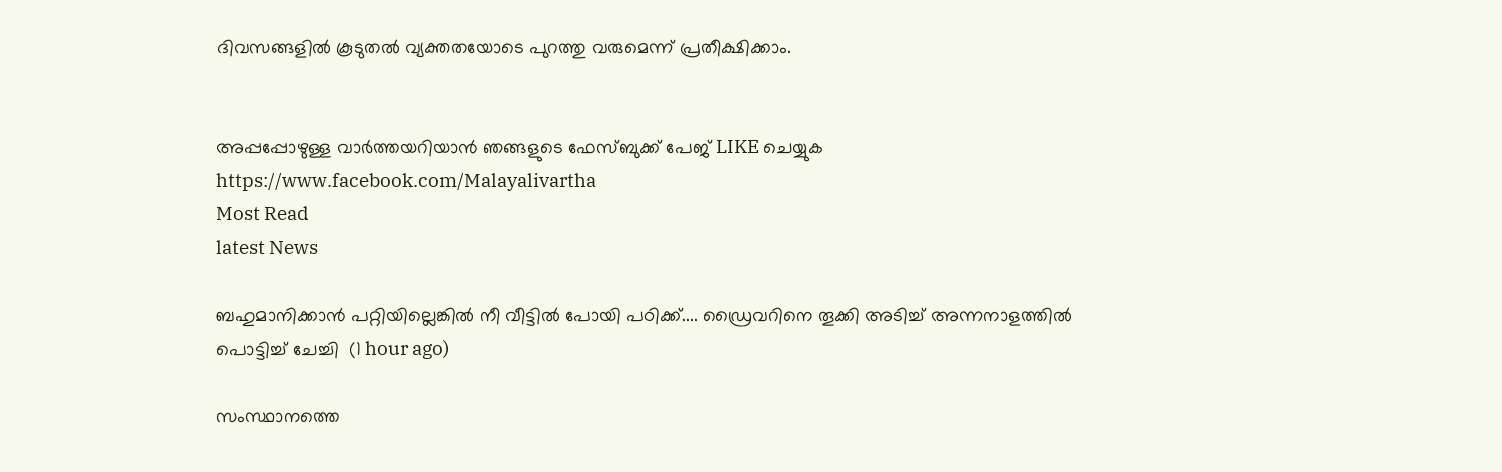ദിവസങ്ങളില്‍ കൂടുതല്‍ വ്യക്തതയോടെ പുറത്തു വരുമെന്ന് പ്രതീക്ഷിക്കാം.


അപ്പപ്പോഴുള്ള വാര്‍ത്തയറിയാന്‍ ഞങ്ങളുടെ ഫേസ്‌ബുക്ക്‌ പേജ് LIKE ചെയ്യുക
https://www.facebook.com/Malayalivartha
Most Read
latest News

ബഹുമാനിക്കാൻ പറ്റിയില്ലെങ്കിൽ നീ വീട്ടിൽ പോയി പഠിക്ക്.... ഡ്രൈവറിനെ തൂക്കി അടിച്ച് അന്നനാളത്തിൽ പൊട്ടിച്ച് ചേച്ചി  (1 hour ago)

സംസ്ഥാനത്തെ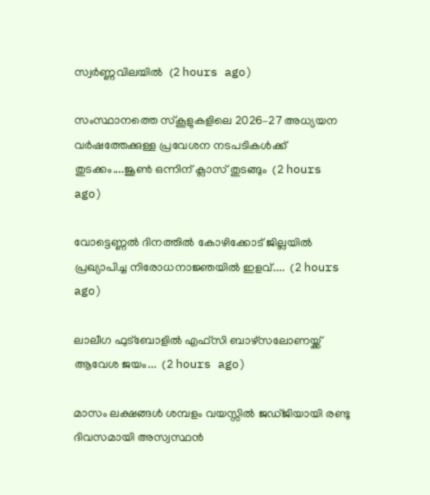സ്വർണ്ണവിലയിൽ  (2 hours ago)

സംസ്ഥാനത്തെ സ്‌കൂളുകളിലെ 2026–27 അധ്യയന വർഷത്തേക്കുള്ള പ്രവേശന നടപടികൾക്ക്‌ തുടക്കം....ജൂൺ ഒന്നിന് ക്ലാസ്‌ തുടങ്ങും  (2 hours ago)

വോട്ടെണ്ണൽ ദിനത്തിൽ കോഴിക്കോട് ജില്ലയിൽ പ്രഖ്യാപിച്ച നിരോധനാജ്ഞയിൽ ഇളവ്....  (2 hours ago)

ലാലീഗ ഫുട്ബോളിൽ എഫ്സി ബാഴ്സലോണയ്ക്ക് ആവേശ ജയം...  (2 hours ago)

മാസം ലക്ഷങ്ങൾ ശമ്പളം വയസ്സിൽ ജഡ്ജിയായി രണ്ടു ദിവസമായി അസ്വസ്ഥൻ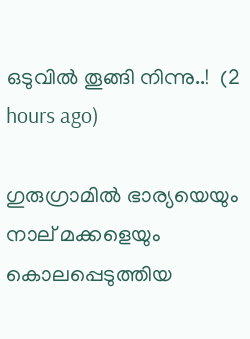ഒടുവിൽ തൂങ്ങി നിന്നു..!  (2 hours ago)

ഗുരുഗ്രാമിൽ ഭാര്യയെയും നാല് മക്കളെയും കൊലപ്പെടുത്തിയ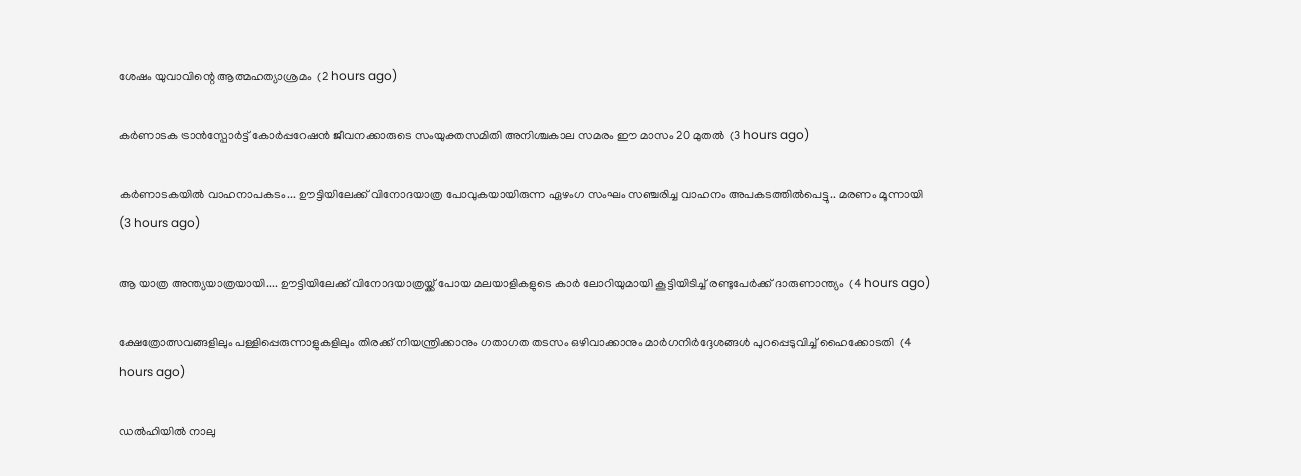ശേഷം യുവാവിന്റെ ആത്മഹത്യാശ്രമം  (2 hours ago)

കർണാടക ട്രാൻസ്പോർട്ട് കോർപ്പറേഷൻ ജീവനക്കാരുടെ സംയുക്തസമിതി അനിശ്ചകാല സമരം ഈ മാസം 20 മുതൽ  (3 hours ago)

കർണാടകയിൽ വാഹനാപകടം... ഊട്ടിയിലേക്ക് വിനോദയാത്ര പോവുകയായിരുന്ന ഏഴംഗ സംഘം സഞ്ചരിച്ച വാഹനം അപകടത്തിൽപെട്ടു.. മരണം മൂന്നായി  (3 hours ago)

ആ യാത്ര അന്ത്യയാത്രയായി.... ഊട്ടിയിലേക്ക് വിനോദയാത്രയ്ക്ക് പോയ മലയാളികളുടെ കാർ ലോറിയുമായി കൂട്ടിയിടിച്ച് രണ്ടുപേർക്ക് ദാരുണാന്ത്യം  (4 hours ago)

ക്ഷേത്രോത്സവങ്ങളിലും പള്ളിപ്പെരുന്നാളുകളിലും തിരക്ക് നിയന്ത്രിക്കാനും ഗതാഗത തടസം ഒഴിവാക്കാനും മാർഗനിർദ്ദേശങ്ങൾ പുറപ്പെടുവിച്ച് ഹൈക്കോടതി  (4 hours ago)

ഡൽഹിയിൽ നാലു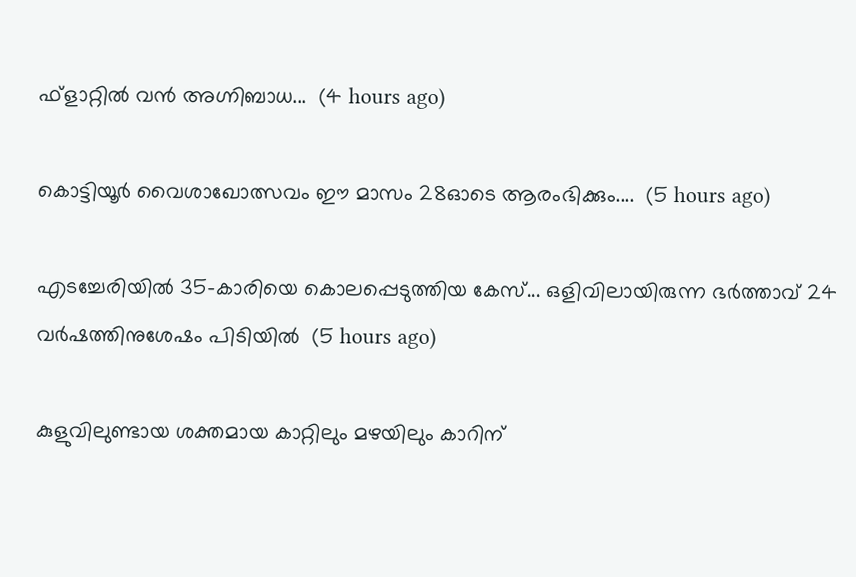ഫ്ളാറ്റിൽ വൻ അഗ്നിബാധ...  (4 hours ago)

കൊട്ടിയൂർ വൈശാഖോത്സവം ഈ മാസം 28ഓടെ ആരംഭിക്കും....  (5 hours ago)

എടച്ചേരിയിൽ 35-കാരിയെ കൊലപ്പെടുത്തിയ കേസ്... ഒളിവിലായിരുന്ന ഭർത്താവ് 24 വർഷത്തിനുശേഷം പിടിയിൽ  (5 hours ago)

കുളുവിലുണ്ടായ ശക്തമായ കാറ്റിലും മഴയിലും കാറിന്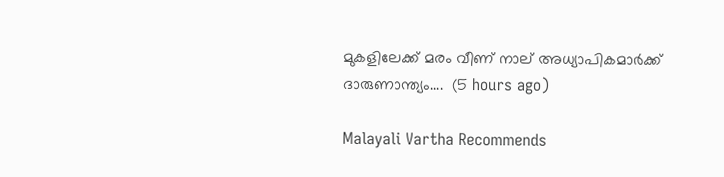മുകളിലേക്ക് മരം വീണ് നാല് അധ്യാപികമാർക്ക് ദാരുണാന്ത്യം....  (5 hours ago)

Malayali Vartha Recommends